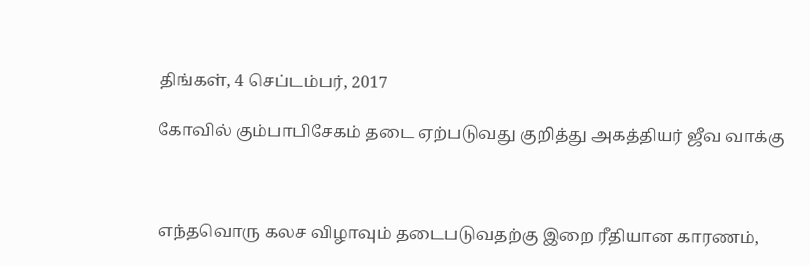திங்கள், 4 செப்டம்பர், 2017

கோவில் கும்பாபிசேகம் தடை ஏற்படுவது குறித்து அகத்தியர் ஜீவ வாக்கு



எந்தவொரு கலச விழாவும் தடைபடுவதற்கு இறை ரீதியான காரணம்,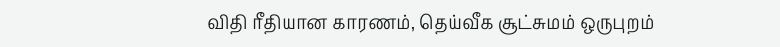விதி ரீதியான காரணம், தெய்வீக சூட்சுமம் ஒருபுறம்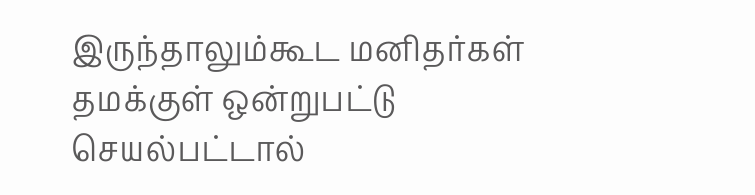இருந்தாலும்கூட மனிதர்கள் தமக்குள் ஒன்றுபட்டு செயல்பட்டால்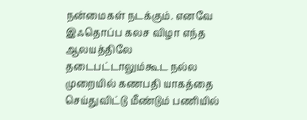நன்மைகள் நடக்கும். எனவே இஃதொப்ப கலச விழா எந்த ஆலயத்திலே தடைபட்டாலும்கூட நல்ல முறையில் கணபதி யாகத்தை செய்துவிட்டு மீண்டும் பணியில்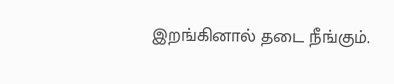இறங்கினால் தடை நீங்கும்.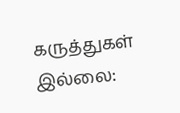கருத்துகள் இல்லை: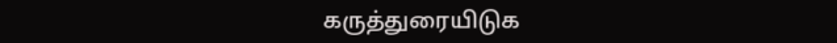கருத்துரையிடுக